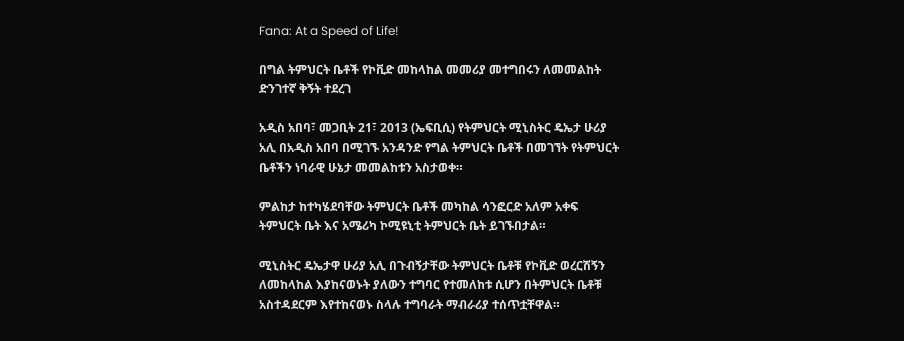Fana: At a Speed of Life!

በግል ትምህርት ቤቶች የኮቪድ መከላከል መመሪያ መተግበሩን ለመመልከት ድንገተኛ ቅኝት ተደረገ

አዲስ አበባ፣ መጋቢት 21፣ 2013 (ኤፍቢሲ) የትምህርት ሚኒስትር ዴኤታ ሁሪያ አሊ በአዲስ አበባ በሚገኙ አንዳንድ የግል ትምህርት ቤቶች በመገኘት የትምህርት ቤቶችን ነባራዊ ሁኔታ መመልከቱን አስታወቀ።

ምልከታ ከተካሄደባቸው ትምህርት ቤቶች መካከል ሳንፎርድ አለም አቀፍ ትምህርት ቤት እና አሜሪካ ኮሚዩኒቲ ትምህርት ቤት ይገኙበታል።

ሚኒስትር ዴኤታዋ ሁሪያ አሊ በጉብኝታቸው ትምህርት ቤቶቹ የኮቪድ ወረርሽኝን ለመከላከል እያከናወኑት ያለውን ተግባር የተመለከቱ ሲሆን በትምህርት ቤቶቹ አስተዳደርም እየተከናወኑ ስላሉ ተግባራት ማብራሪያ ተሰጥቷቸዋል።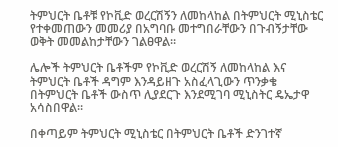ትምህርት ቤቶቹ የኮቪድ ወረርሽኝን ለመከላከል በትምህርት ሚኒስቴር የተቀመጠውን መመሪያ በአግባቡ መተግበራቸውን በጉብኝታቸው ወቅት መመልከታቸውን ገልፀዋል።

ሌሎች ትምህርት ቤቶችም የኮቪድ ወረርሽኝ ለመከላከል እና ትምህርት ቤቶች ዳግም እንዳይዘጉ አስፈላጊውን ጥንቃቄ በትምህርት ቤቶች ውስጥ ሊያደርጉ እንደሚገባ ሚኒስትር ዴኤታዋ አሳስበዋል።

በቀጣይም ትምህርት ሚኒስቴር በትምህርት ቤቶች ድንገተኛ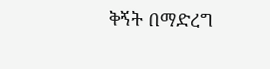ቅኝት በማድረግ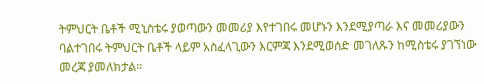ትምህርት ቤቶች ሚኒስቴሩ ያወጣውን መመሪያ እየተገበሩ መሆኑን እንደሚያጣራ እና መመሪያውን ባልተገበሩ ትምህርት ቤቶች ላይም አስፈላጊውን እርምጃ እንደሚወሰድ መገለጹን ከሚስቴሩ ያገኘነው መረጃ ያመለክታል።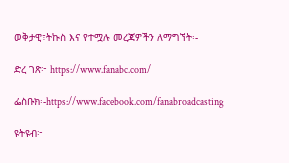ወቅታዊ፣ትኩስ እና የተሟሉ መረጃዎችን ለማግኘት፡-

ድረ ገጽ፦ https://www.fanabc.com/

ፌስቡክ፡-https://www.facebook.com/fanabroadcasting

ዩትዩብ፦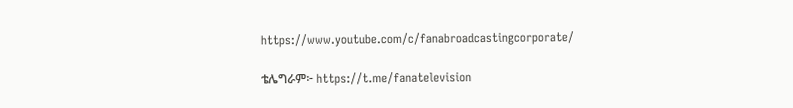https://www.youtube.com/c/fanabroadcastingcorporate/

ቴሌግራም፦ https://t.me/fanatelevision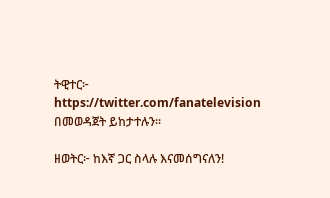ትዊተር፦ https://twitter.com/fanatelevision በመወዳጀት ይከታተሉን፡፡

ዘወትር፦ ከእኛ ጋር ስላሉ እናመሰግናለን!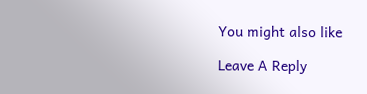You might also like

Leave A Reply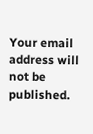Your email address will not be published.